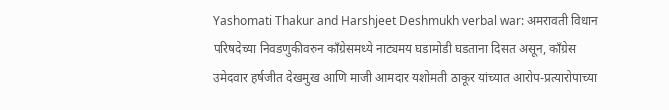Yashomati Thakur and Harshjeet Deshmukh verbal war: अमरावती विधान परिषदेच्या निवडणुकीवरुन काँग्रेसमध्ये नाट्यमय घडामोडी घडताना दिसत असून, काँग्रेस उमेदवार हर्षजीत देखमुख आणि माजी आमदार यशोमती ठाकूर यांच्यात आरोप-प्रत्यारोपाच्या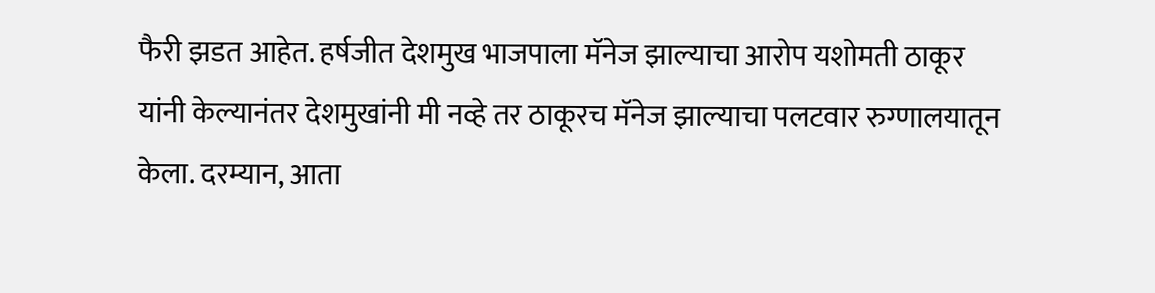फैरी झडत आहेत. हर्षजीत देशमुख भाजपाला मॅनेज झाल्याचा आरोप यशोमती ठाकूर यांनी केल्यानंतर देशमुखांनी मी नव्हे तर ठाकूरच मॅनेज झाल्याचा पलटवार रुग्णालयातून केला. दरम्यान, आता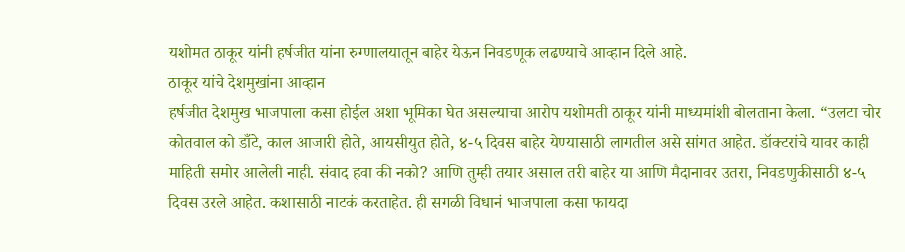यशोमत ठाकूर यांनी हर्षजीत यांना रुग्णालयातून बाहेर येऊन निवडणूक लढण्याचे आव्हान दिले आहे.
ठाकूर यांचे देशमुखांना आव्हान
हर्षजीत देशमुख भाजपाला कसा होईल अशा भूमिका घेत असल्याचा आरोप यशोमती ठाकूर यांनी माध्यमांशी बोलताना केला. “उलटा चोर कोतवाल को डाँटे, काल आजारी होते, आयसीयुत होते, ४-५ दिवस बाहेर येण्यासाठी लागतील असे सांगत आहेत. डॉक्टरांचे यावर काही माहिती समोर आलेली नाही. संवाद हवा की नको? आणि तुम्ही तयार असाल तरी बाहेर या आणि मैदानावर उतरा, निवडणुकीसाठी ४-५ दिवस उरले आहेत. कशासाठी नाटकं करताहेत. ही सगळी विधानं भाजपाला कसा फायदा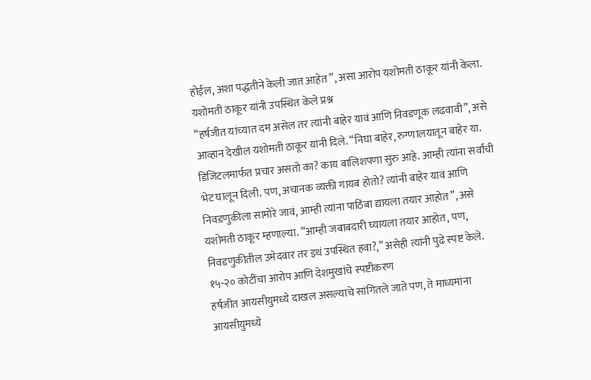होईल, अशा पद्धतीने केली जात आहेत”, असा आरोप यशोमती ठाकूर यांनी केला.
यशोमती ठाकूर यांनी उपस्थित केले प्रश्न
“हर्षजीत यांच्यात दम असेल तर त्यांनी बाहेर यावं आणि निवडणूक लढवावी”, असे आव्हान देखील यशोमती ठाकूर यांनी दिले. “निघा बाहेर, रुग्णालयातून बाहेर या. डिजिटलमार्फत प्रचार असतो का? काय बालिशपणा सुरु आहे. आम्ही त्यांना सर्वांची भेट घालून दिली. पण, अचानक व्यक्ती गायब होतो? त्यांनी बाहेर यावं आणि निवडणुकीला सामोरे जावं, आम्ही त्यांना पाठिंबा द्यायला तयार आहोत”, असे यशोमती ठाकूर म्हणाल्या. “आम्ही जबाबदारी घ्यायला तयार आहोत, पण, निवडणुकीतील उमेदवार तर इथं उपस्थित हवा?,” असेही त्यांनी पुढे स्पष्ट केले.
१५-२० कोटींचा आरोप आणि देशमुखांचे स्पष्टीकरण
हर्षजीत आयसीयुमध्ये दाखल असल्याचे सांगितले जाते पण, ते माध्यमांना आयसीयुमध्ये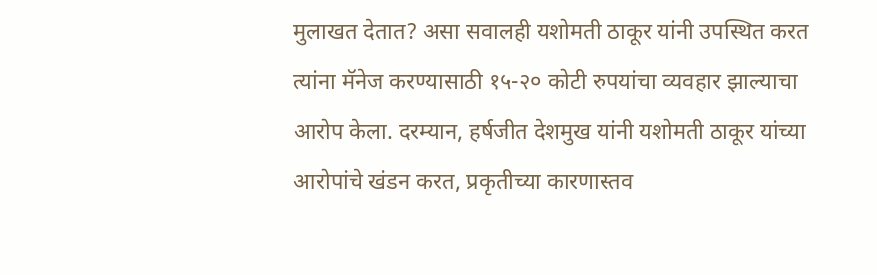मुलाखत देतात? असा सवालही यशोमती ठाकूर यांनी उपस्थित करत त्यांना मॅनेज करण्यासाठी १५-२० कोटी रुपयांचा व्यवहार झाल्याचा आरोप केला. दरम्यान, हर्षजीत देशमुख यांनी यशोमती ठाकूर यांच्या आरोपांचे खंडन करत, प्रकृतीच्या कारणास्तव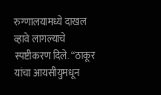रुग्णालयामध्ये दाखल व्हावे लागल्याचे स्पष्टीकरण दिले. “ठाकूर यांचा आयसीयुमधून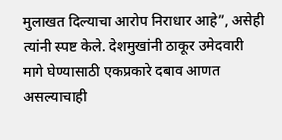मुलाखत दिल्याचा आरोप निराधार आहे”, असेही त्यांनी स्पष्ट केले. देशमुखांनी ठाकूर उमेदवारी मागे घेण्यासाठी एकप्रकारे दबाव आणत असल्याचाही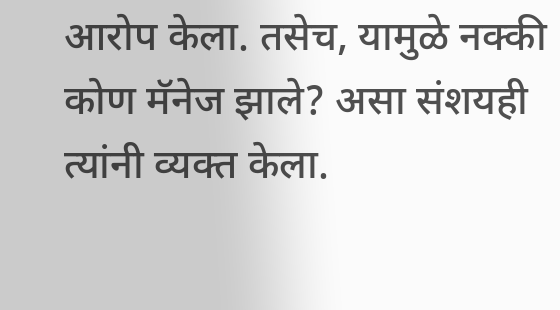आरोप केला. तसेच, यामुळे नक्की कोण मॅनेज झाले? असा संशयही त्यांनी व्यक्त केला.